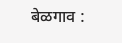बेळगाव :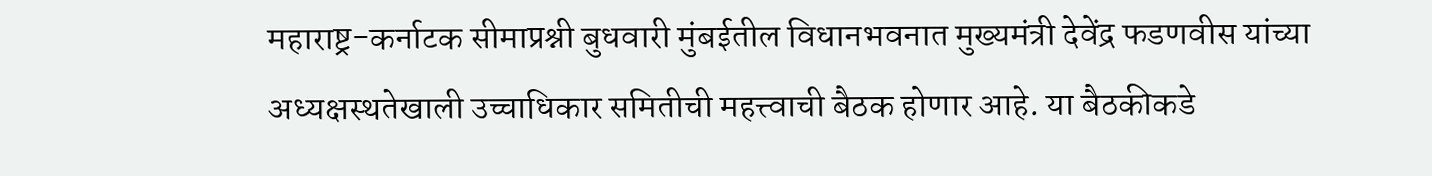महाराष्ट्र-कर्नाटक सीमाप्रश्नी बुधवारी मुंबईतील विधानभवनात मुख्यमंत्री देवेंद्र फडणवीस यांच्या अध्यक्षस्थतेखाली उच्चाधिकार समितीची महत्त्वाची बैठक होणार आहे. या बैठकीकडे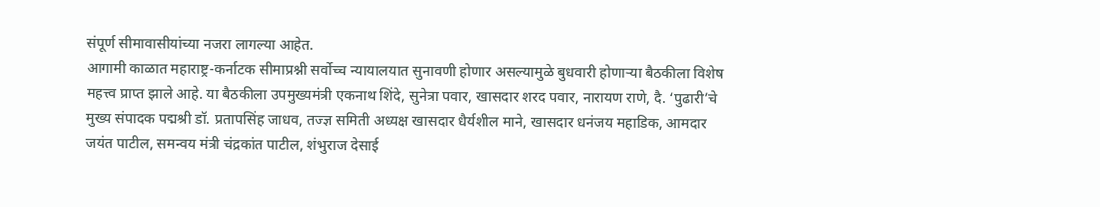संपूर्ण सीमावासीयांच्या नजरा लागल्या आहेत.
आगामी काळात महाराष्ट्र-कर्नाटक सीमाप्रश्नी सर्वोच्च न्यायालयात सुनावणी होणार असल्यामुळे बुधवारी होणाऱ्या बैठकीला विशेष महत्त्व प्राप्त झाले आहे. या बैठकीला उपमुख्यमंत्री एकनाथ शिंदे, सुनेत्रा पवार, खासदार शरद पवार, नारायण राणे, दै. ‘पुढारी’चे मुख्य संपादक पद्मश्री डॉ. प्रतापसिंह जाधव, तज्ज्ञ समिती अध्यक्ष खासदार धैर्यशील माने, खासदार धनंजय महाडिक, आमदार जयंत पाटील, समन्वय मंत्री चंद्रकांत पाटील, शंभुराज देसाई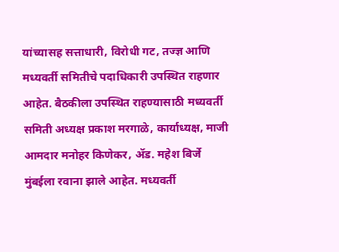यांच्यासह सत्ताधारी, विरोधी गट, तज्ज्ञ आणि मध्यवर्ती समितीचे पदाधिकारी उपस्थित राहणार आहेत. बैठकीला उपस्थित राहण्यासाठी मध्यवर्ती समिती अध्यक्ष प्रकाश मरगाळे, कार्याध्यक्ष, माजी आमदार मनोहर किणेकर, ॲड. महेश बिर्जे मुंबईला रवाना झाले आहेत. मध्यवर्ती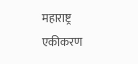महाराष्ट्र एकीकरण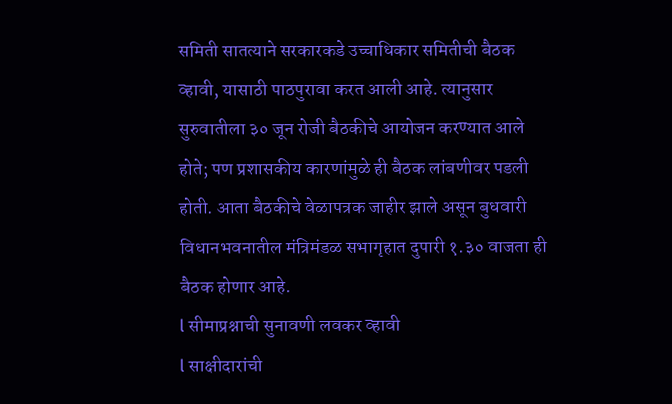समिती सातत्याने सरकारकडे उच्चाधिकार समितीची बैठक व्हावी, यासाठी पाठपुरावा करत आली आहे. त्यानुसार सुरुवातीला ३० जून रोजी बैठकीचे आयोजन करण्यात आले होते; पण प्रशासकीय कारणांमुळे ही बैठक लांबणीवर पडली होती. आता बैठकीचे वेळापत्रक जाहीर झाले असून बुधवारी विधानभवनातील मंत्रिमंडळ सभागृहात दुपारी १.३० वाजता ही बैठक होणार आहे.
l सीमाप्रश्नाची सुनावणी लवकर व्हावी
l साक्षीदारांची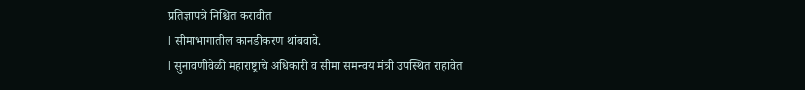प्रतिज्ञापत्रे निश्चित करावीत
l सीमाभागातील कानडीकरण थांबवावे.
l सुनावणीवेळी महाराष्ट्राचे अधिकारी व सीमा समन्वय मंत्री उपस्थित राहावेत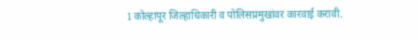l कोल्हापूर जिल्हाधिकारी व पोलिसप्रमुखांवर कारवाई करावी.